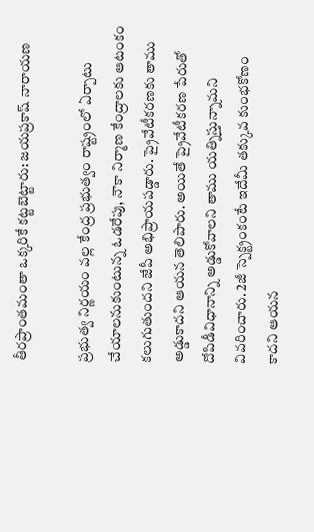తీరప్రాంతమంతా ఒక్కరికే కట్టబెట్టారు: జయప్రకాష్ నారాయణ

ప్రభుత్వ నిర్ణయం వల్ల కేంద్ర ప్రభుత్వం రాష్ట్రంలో ఏర్పాటు చేయాలనుకుంటున్న ఓడరేపు, నౌకా నిర్మాణ కేంద్రాలకు ఆటంకం కలుగుతుందని జేపీ అభిప్రాయపడ్డారు. ప్రైవేటీకరణకు తాము అడ్డుకాదని ఆయన తెలిపారు. అయితే ప్రైవేటీకరణ పేరుతో దోపిడీవిధానాన్ని అడ్డుకోవాలని తాము యత్నిస్తున్నామని వివరించారు. 2జీ స్పెక్ట్రంకంటే ఇదేమీ తక్కువ కుంభకోణం కాదని ఆయన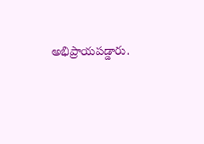అభిప్రాయపడ్డారు.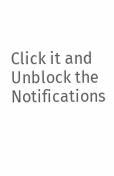Click it and Unblock the Notifications